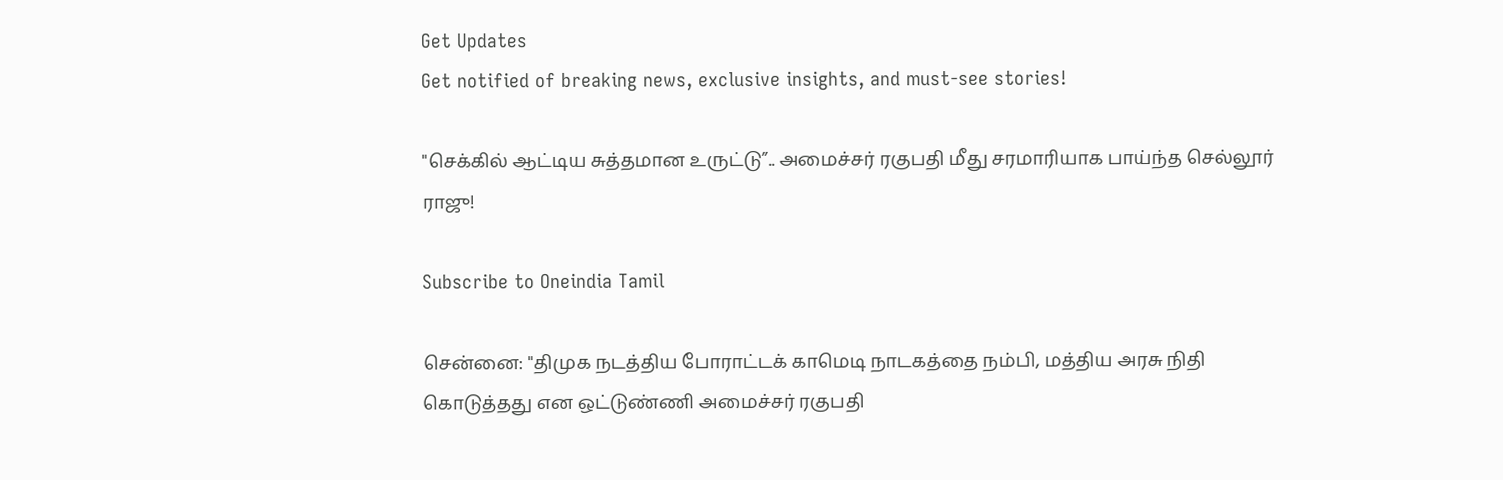Get Updates
Get notified of breaking news, exclusive insights, and must-see stories!

"செக்கில் ஆட்டிய சுத்தமான உருட்டு”.. அமைச்சர் ரகுபதி மீது சரமாரியாக பாய்ந்த செல்லூர் ராஜு!

Subscribe to Oneindia Tamil

சென்னை: "திமுக நடத்திய போராட்டக் காமெடி நாடகத்தை நம்பி, மத்திய அரசு நிதி கொடுத்தது என ஒட்டுண்ணி அமைச்சர் ரகுபதி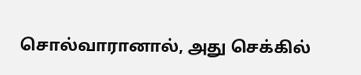சொல்வாரானால், அது செக்கில்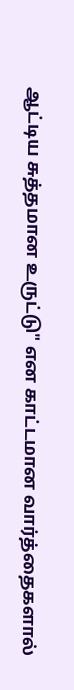ஆட்டிய சுத்தமான உருட்டு" என காட்டமான வார்த்தைகளால்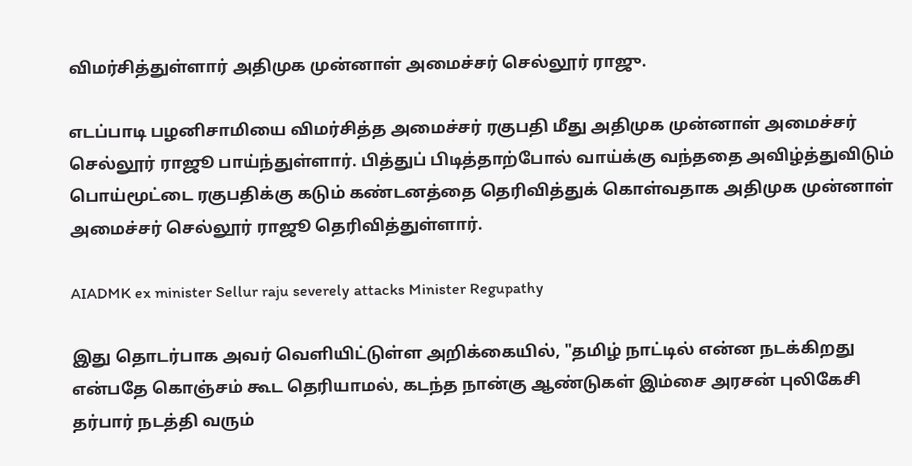விமர்சித்துள்ளார் அதிமுக முன்னாள் அமைச்சர் செல்லூர் ராஜு.

எடப்பாடி பழனிசாமியை விமர்சித்த அமைச்சர் ரகுபதி மீது அதிமுக முன்னாள் அமைச்சர் செல்லூர் ராஜூ பாய்ந்துள்ளார். பித்துப் பிடித்தாற்போல் வாய்க்கு வந்ததை அவிழ்த்துவிடும் பொய்மூட்டை ரகுபதிக்கு கடும் கண்டனத்தை தெரிவித்துக் கொள்வதாக அதிமுக முன்னாள் அமைச்சர் செல்லூர் ராஜூ தெரிவித்துள்ளார்.

AIADMK ex minister Sellur raju severely attacks Minister Regupathy

இது தொடர்பாக அவர் வெளியிட்டுள்ள அறிக்கையில், "தமிழ் நாட்டில் என்ன நடக்கிறது என்பதே கொஞ்சம் கூட தெரியாமல், கடந்த நான்கு ஆண்டுகள் இம்சை அரசன் புலிகேசி தர்பார் நடத்தி வரும்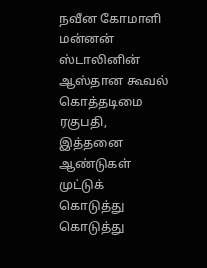நவீன கோமாளி மன்னன் ஸ்டாலினின் ஆஸ்தான கூவல் கொத்தடிமை ரகுபதி, இத்தனை ஆண்டுகள் முட்டுக் கொடுத்து கொடுத்து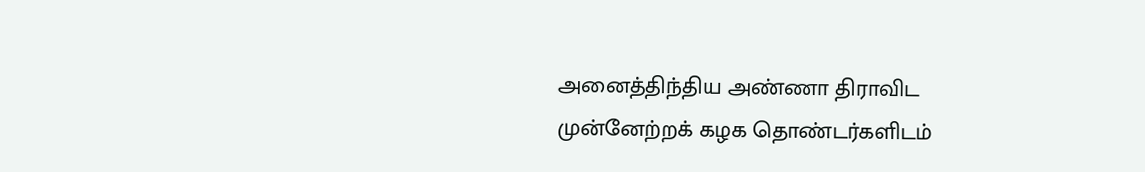அனைத்திந்திய அண்ணா திராவிட முன்னேற்றக் கழக தொண்டர்களிடம்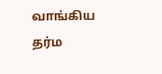வாங்கிய தர்ம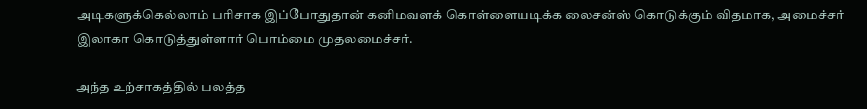அடிகளுக்கெல்லாம் பரிசாக இப்போதுதான் கனிமவளக் கொள்ளையடிக்க லைசன்ஸ் கொடுக்கும் விதமாக, அமைச்சர் இலாகா கொடுத்துள்ளார் பொம்மை முதலமைச்சர்.

அந்த உற்சாகத்தில் பலத்த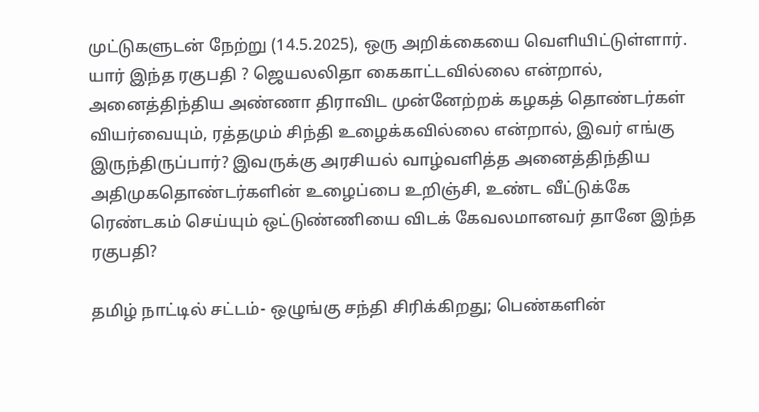முட்டுகளுடன் நேற்று (14.5.2025), ஒரு அறிக்கையை வெளியிட்டுள்ளார். யார் இந்த ரகுபதி ? ஜெயலலிதா கைகாட்டவில்லை என்றால், அனைத்திந்திய அண்ணா திராவிட முன்னேற்றக் கழகத் தொண்டர்கள் வியர்வையும், ரத்தமும் சிந்தி உழைக்கவில்லை என்றால், இவர் எங்கு இருந்திருப்பார்? இவருக்கு அரசியல் வாழ்வளித்த அனைத்திந்திய அதிமுகதொண்டர்களின் உழைப்பை உறிஞ்சி, உண்ட வீட்டுக்கே ரெண்டகம் செய்யும் ஒட்டுண்ணியை விடக் கேவலமானவர் தானே இந்த ரகுபதி?

தமிழ் நாட்டில் சட்டம்- ஒழுங்கு சந்தி சிரிக்கிறது; பெண்களின்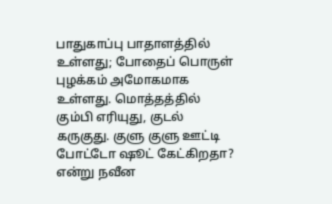பாதுகாப்பு பாதாளத்தில் உள்ளது; போதைப் பொருள் புழக்கம் அமோகமாக உள்ளது. மொத்தத்தில் கும்பி எரியுது, குடல் கருகுது. குளு குளு ஊட்டி போட்டோ ஷூட் கேட்கிறதா? என்று நவீன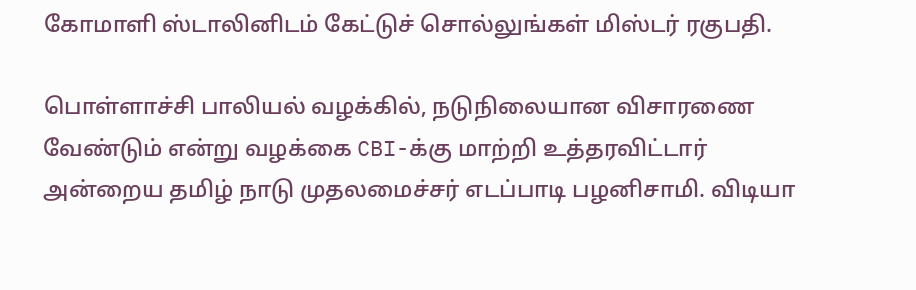கோமாளி ஸ்டாலினிடம் கேட்டுச் சொல்லுங்கள் மிஸ்டர் ரகுபதி.

பொள்ளாச்சி பாலியல் வழக்கில், நடுநிலையான விசாரணை வேண்டும் என்று வழக்கை CBI-க்கு மாற்றி உத்தரவிட்டார் அன்றைய தமிழ் நாடு முதலமைச்சர் எடப்பாடி பழனிசாமி. விடியா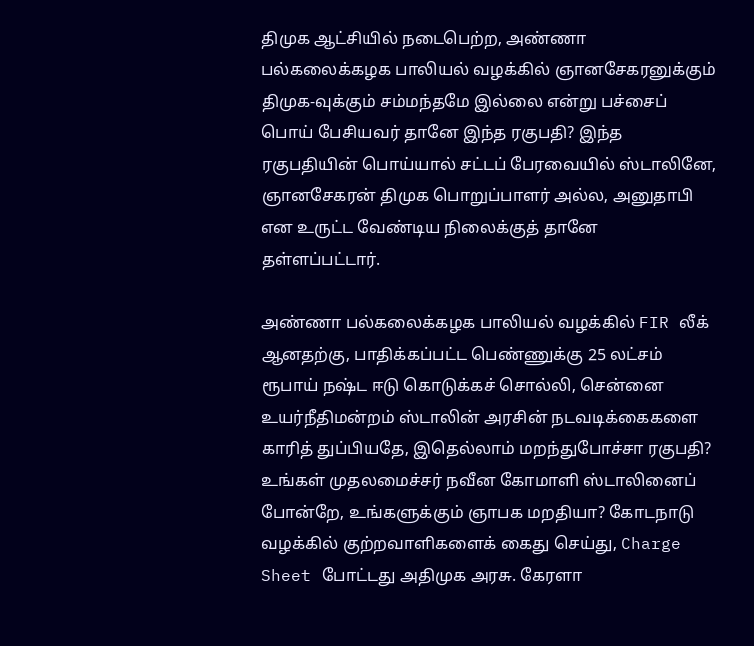திமுக ஆட்சியில் நடைபெற்ற, அண்ணா பல்கலைக்கழக பாலியல் வழக்கில் ஞானசேகரனுக்கும் திமுக-வுக்கும் சம்மந்தமே இல்லை என்று பச்சைப் பொய் பேசியவர் தானே இந்த ரகுபதி? இந்த ரகுபதியின் பொய்யால் சட்டப் பேரவையில் ஸ்டாலினே, ஞானசேகரன் திமுக பொறுப்பாளர் அல்ல, அனுதாபி என உருட்ட வேண்டிய நிலைக்குத் தானே தள்ளப்பட்டார்.

அண்ணா பல்கலைக்கழக பாலியல் வழக்கில் FIR லீக் ஆனதற்கு, பாதிக்கப்பட்ட பெண்ணுக்கு 25 லட்சம் ரூபாய் நஷ்ட ஈடு கொடுக்கச் சொல்லி, சென்னை உயர்நீதிமன்றம் ஸ்டாலின் அரசின் நடவடிக்கைகளை காரித் துப்பியதே, இதெல்லாம் மறந்துபோச்சா ரகுபதி? உங்கள் முதலமைச்சர் நவீன கோமாளி ஸ்டாலினைப் போன்றே, உங்களுக்கும் ஞாபக மறதியா? கோடநாடு வழக்கில் குற்றவாளிகளைக் கைது செய்து, Charge Sheet போட்டது அதிமுக அரசு. கேரளா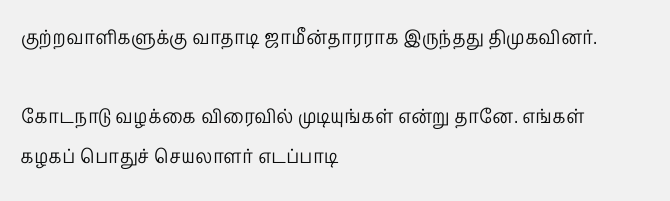குற்றவாளிகளுக்கு வாதாடி ஜாமீன்தாரராக இருந்தது திமுகவினர்.

கோடநாடு வழக்கை விரைவில் முடியுங்கள் என்று தானே. எங்கள் கழகப் பொதுச் செயலாளர் எடப்பாடி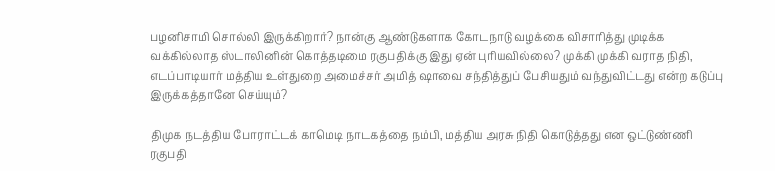பழனிசாமி சொல்லி இருக்கிறார்? நான்கு ஆண்டுகளாக கோடநாடு வழக்கை விசாரித்து முடிக்க வக்கில்லாத ஸ்டாலினின் கொத்தடிமை ரகுபதிக்கு இது ஏன் புரியவில்லை? முக்கி முக்கி வராத நிதி, எடப்பாடியார் மத்திய உள்துறை அமைச்சர் அமித் ஷாவை சந்தித்துப் பேசியதும் வந்துவிட்டது என்ற கடுப்பு இருக்கத்தானே செய்யும்?

திமுக நடத்திய போராட்டக் காமெடி நாடகத்தை நம்பி, மத்திய அரசு நிதி கொடுத்தது என ஒட்டுண்ணி ரகுபதி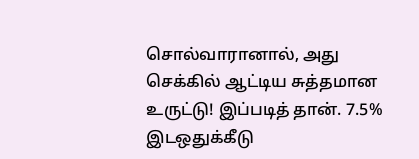சொல்வாரானால், அது செக்கில் ஆட்டிய சுத்தமான உருட்டு! இப்படித் தான். 7.5% இடஒதுக்கீடு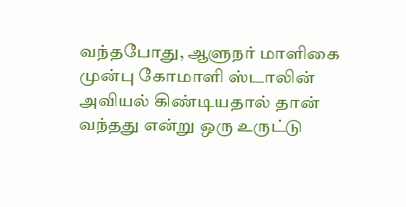வந்தபோது, ஆளுநர் மாளிகை முன்பு கோமாளி ஸ்டாலின் அவியல் கிண்டியதால் தான் வந்தது என்று ஒரு உருட்டு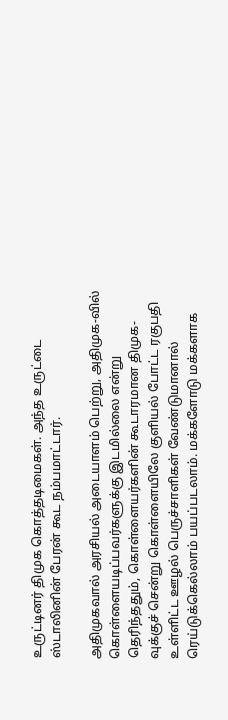உருட்டினர் திமுக கொத்தடிமைகள். அந்த உருட்டை ஸ்டாலினின் பேரன் கூட நம்பமாட்டார்.

அதிமுகவால் அரசியல் அடையாளம் பெற்று, அதிமுக-வில் கொள்ளையடிப்பவர்களுக்கு இடமில்லை என்று தெரிந்ததும், கொள்ளையர்களின் கூடாரமான திமுக-வுக்குச் சென்று கொள்ளையிலே குளியல் போட்ட ரகுபதி உள்ளிட்ட ஊழல் பெருச்சாளிகள் வேண்டுமானால் ரெய்டுக்கெல்லாம் பயப்படலாம். மக்களோடு மக்களாக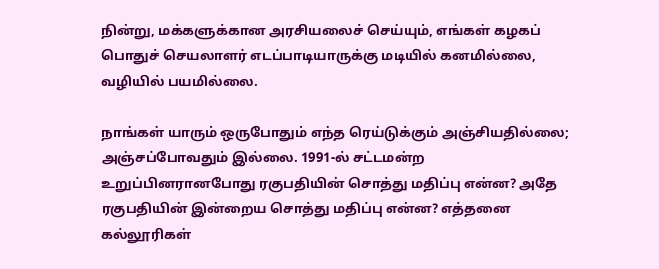நின்று, மக்களுக்கான அரசியலைச் செய்யும், எங்கள் கழகப் பொதுச் செயலாளர் எடப்பாடியாருக்கு மடியில் கனமில்லை, வழியில் பயமில்லை.

நாங்கள் யாரும் ஒருபோதும் எந்த ரெய்டுக்கும் அஞ்சியதில்லை; அஞ்சப்போவதும் இல்லை. 1991-ல் சட்டமன்ற உறுப்பினரானபோது ரகுபதியின் சொத்து மதிப்பு என்ன? அதே ரகுபதியின் இன்றைய சொத்து மதிப்பு என்ன? எத்தனை கல்லூரிகள்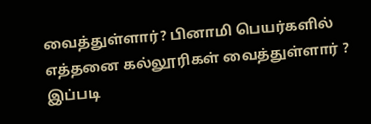வைத்துள்ளார்? பினாமி பெயர்களில் எத்தனை கல்லூரிகள் வைத்துள்ளார் ? இப்படி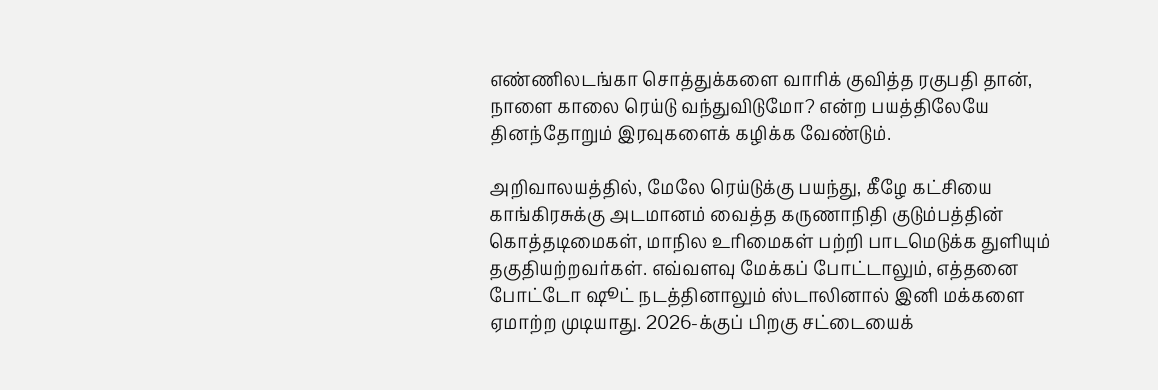எண்ணிலடங்கா சொத்துக்களை வாரிக் குவித்த ரகுபதி தான், நாளை காலை ரெய்டு வந்துவிடுமோ? என்ற பயத்திலேயே தினந்தோறும் இரவுகளைக் கழிக்க வேண்டும்.

அறிவாலயத்தில், மேலே ரெய்டுக்கு பயந்து, கீழே கட்சியை காங்கிரசுக்கு அடமானம் வைத்த கருணாநிதி குடும்பத்தின் கொத்தடிமைகள், மாநில உரிமைகள் பற்றி பாடமெடுக்க துளியும் தகுதியற்றவர்கள். எவ்வளவு மேக்கப் போட்டாலும், எத்தனை போட்டோ ஷூட் நடத்தினாலும் ஸ்டாலினால் இனி மக்களை ஏமாற்ற முடியாது. 2026-க்குப் பிறகு சட்டையைக்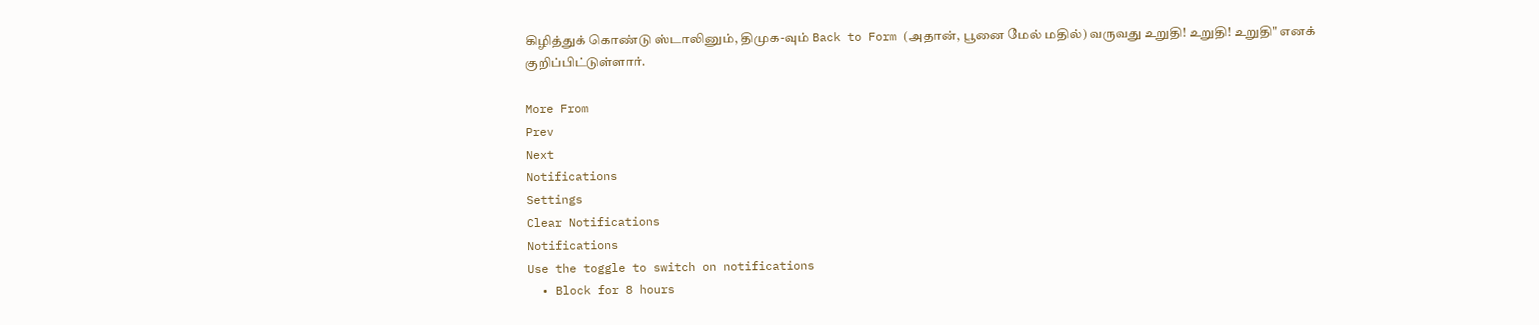கிழித்துக் கொண்டு ஸ்டாலினும், திமுக-வும் Back to Form (அதான், பூனை மேல் மதில்) வருவது உறுதி! உறுதி! உறுதி" எனக் குறிப்பிட்டுள்ளார்.

More From
Prev
Next
Notifications
Settings
Clear Notifications
Notifications
Use the toggle to switch on notifications
  • Block for 8 hours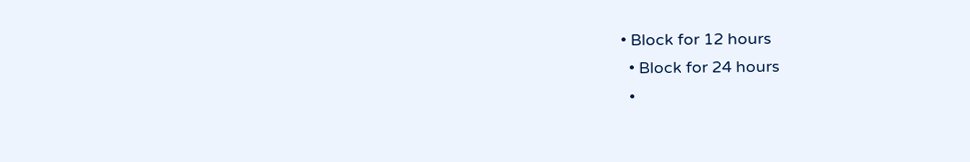• Block for 12 hours
  • Block for 24 hours
  •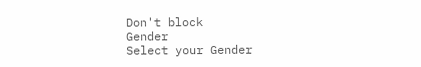Don't block
Gender
Select your Gender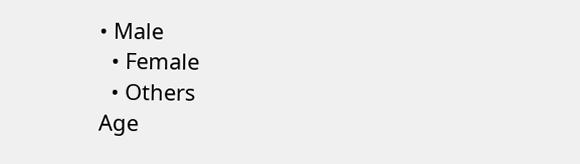• Male
  • Female
  • Others
Age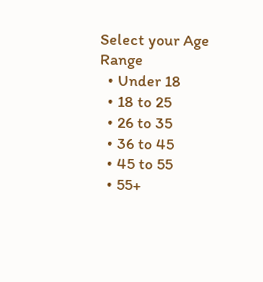Select your Age Range
  • Under 18
  • 18 to 25
  • 26 to 35
  • 36 to 45
  • 45 to 55
  • 55+